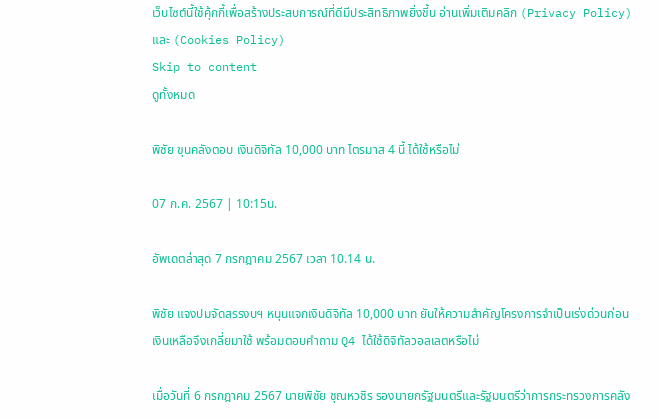เว็บไซต์นี้ใช้คุ้กกี้เพื่อสร้างประสบการณ์ที่ดีมีประสิทธิภาพยิ่งขี้น อ่านเพิ่มเติมคลิก (Privacy Policy) และ (Cookies Policy)
Skip to content
ดูทั้งหมด

พิชัย ขุนคลังตอบ เงินดิจิทัล 10,000 บาท ไตรมาส 4 นี้ ได้ใช้หรือไม่

07 ก.ค. 2567 | 10:15น.

อัพเดตล่าสุด 7 กรกฎาคม 2567 เวลา 10.14 น.

พิชัย แจงปมจัดสรรงบฯ หนุนแจกเงินดิจิทัล 10,000 บาท ยันให้ความสำคัญโครงการจำเป็นเร่งด่วนก่อน เงินเหลือจึงเกลี่ยมาใช้ พร้อมตอบคำถาม Q4 ได้ใช้ดิจิทัลวอลเลตหรือไม่

เมื่อวันที่ 6 กรกฎาคม 2567 นายพิชัย ชุณหวชิร รองนายกรัฐมนตรีและรัฐมนตรีว่าการกระทรวงการคลัง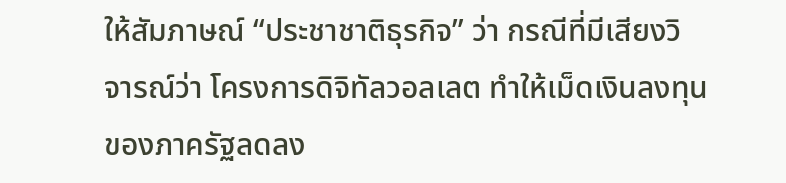ให้สัมภาษณ์ “ประชาชาติธุรกิจ” ว่า กรณีที่มีเสียงวิจารณ์ว่า โครงการดิจิทัลวอลเลต ทำให้เม็ดเงินลงทุนของภาครัฐลดลง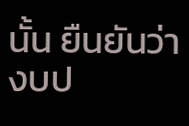นั้น ยืนยันว่า งบป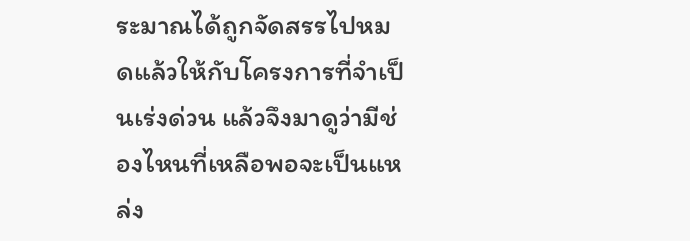ระมาณได้ถูกจัดสรรไปหมดแล้วให้กับโครงการที่จำเป็นเร่งด่วน แล้วจึงมาดูว่ามีช่องไหนที่เหลือพอจะเป็นแหล่ง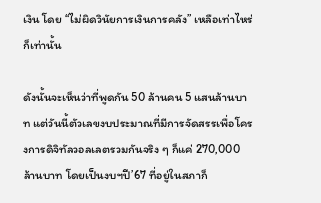เงิน โดย “ไม่ผิดวินัยการเงินการคลัง” เหลือเท่าไหร่ก็เท่านั้น

ดังนั้นจะเห็นว่าที่พูดกัน 50 ล้านคน 5 แสนล้านบาท แต่วันนี้ตัวเลขงบประมาณที่มีการจัดสรรเพื่อโครงการดิจิทัลวอลเลตรวมกันจริง ๆ ก็แค่ 270,000 ล้านบาท โดยเป็นงบฯปี’67 ที่อยู่ในสภาก็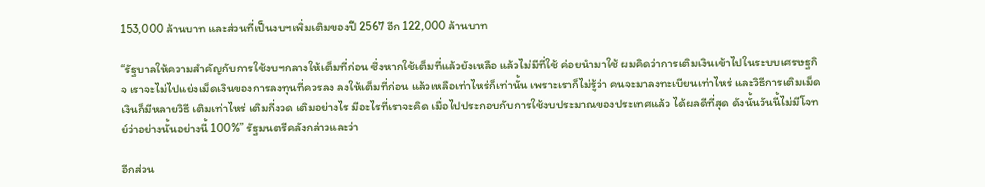153,000 ล้านบาท และส่วนที่เป็นงบฯเพิ่มเติมของปี 2567 อีก 122,000 ล้านบาท

“รัฐบาลให้ความสำคัญกับการใช้งบฯกลางให้เต็มที่ก่อน ซึ่งหากใช้เต็มที่แล้วยังเหลือ แล้วไม่มีที่ใช้ ค่อยนำมาใช้ ผมคิดว่าการเติมเงินเข้าไปในระบบเศรษฐกิจ เราจะไม่ไปแย่งเม็ดเงินของการลงทุนที่ควรลง ลงให้เต็มที่ก่อน แล้วเหลือเท่าไหร่ก็เท่านั้น เพราะเราก็ไม่รู้ว่า คนจะมาลงทะเบียนเท่าไหร่ และวิธีการเติมเม็ดเงินก็มีหลายวิธี เติมเท่าไหร่ เติมกี่งวด เติมอย่างไร มีอะไรที่เราจะคิด เมื่อไปประกอบกับการใช้งบประมาณของประเทศแล้ว ได้ผลดีที่สุด ดังนั้นวันนี้ไม่มีโจทย์ว่าอย่างนั้นอย่างนี้ 100%” รัฐมนตรีคลังกล่าวและว่า

อีกส่วน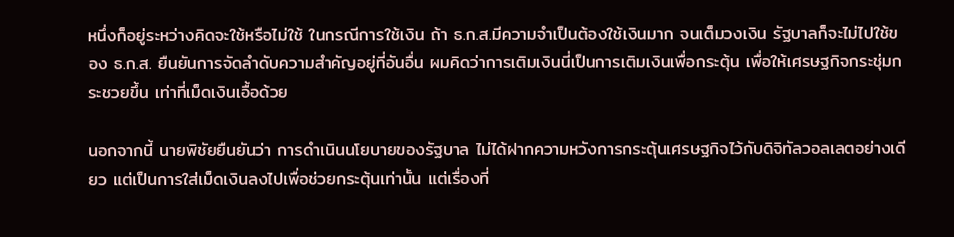หนึ่งก็อยู่ระหว่างคิดจะใช้หรือไม่ใช้ ในกรณีการใช้เงิน ถ้า ธ.ก.ส.มีความจำเป็นต้องใช้เงินมาก จนเต็มวงเงิน รัฐบาลก็จะไม่ไปใช้ของ ธ.ก.ส. ยืนยันการจัดลำดับความสำคัญอยู่ที่อันอื่น ผมคิดว่าการเติมเงินนี่เป็นการเติมเงินเพื่อกระตุ้น เพื่อให้เศรษฐกิจกระชุ่มกระชวยขึ้น เท่าที่เม็ดเงินเอื้อด้วย

นอกจากนี้ นายพิชัยยืนยันว่า การดำเนินนโยบายของรัฐบาล ไม่ได้ฝากความหวังการกระตุ้นเศรษฐกิจไว้กับดิจิทัลวอลเลตอย่างเดียว แต่เป็นการใส่เม็ดเงินลงไปเพื่อช่วยกระตุ้นเท่านั้น แต่เรื่องที่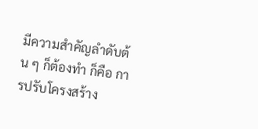มีความสำคัญลำดับต้น ๆ ก็ต้องทำ ก็คือ การปรับโครงสร้าง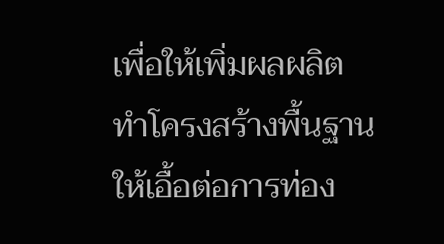เพื่อให้เพิ่มผลผลิต ทำโครงสร้างพื้นฐานให้เอื้อต่อการท่อง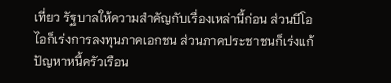เที่ยว รัฐบาลให้ความสำคัญกับเรื่องเหล่านี้ก่อน ส่วนบีโอไอก็เร่งการลงทุนภาคเอกชน ส่วนภาคประชาชนก็เร่งแก้ปัญหาหนี้ครัวเรือน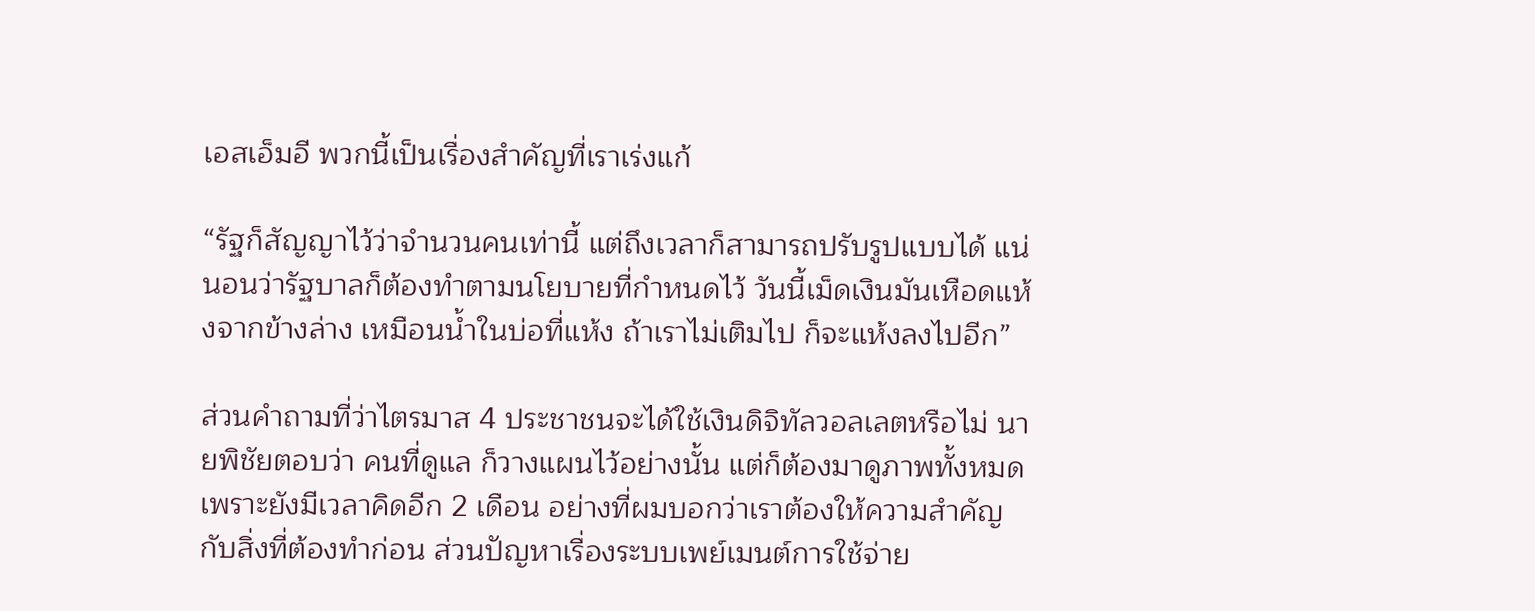เอสเอ็มอี พวกนี้เป็นเรื่องสำคัญที่เราเร่งแก้

“รัฐก็สัญญาไว้ว่าจำนวนคนเท่านี้ แต่ถึงเวลาก็สามารถปรับรูปแบบได้ แน่นอนว่ารัฐบาลก็ต้องทำตามนโยบายที่กำหนดไว้ วันนี้เม็ดเงินมันเหือดแห้งจากข้างล่าง เหมือนน้ำในบ่อที่แห้ง ถ้าเราไม่เติมไป ก็จะแห้งลงไปอีก”

ส่วนคำถามที่ว่าไตรมาส 4 ประชาชนจะได้ใช้เงินดิจิทัลวอลเลตหรือไม่ นายพิชัยตอบว่า คนที่ดูแล ก็วางแผนไว้อย่างนั้น แต่ก็ต้องมาดูภาพทั้งหมด เพราะยังมีเวลาคิดอีก 2 เดือน อย่างที่ผมบอกว่าเราต้องให้ความสำคัญกับสิ่งที่ต้องทำก่อน ส่วนปัญหาเรื่องระบบเพย์เมนต์การใช้จ่าย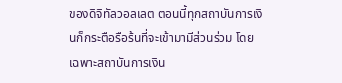ของดิจิทัลวอลเลต ตอนนี้ทุกสถาบันการเงินก็กระตือรือร้นที่จะเข้ามามีส่วนร่วม โดยเฉพาะสถาบันการเงิน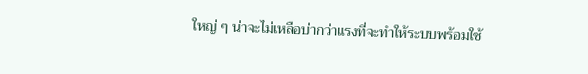ใหญ่ ๆ น่าจะไม่เหลือบ่ากว่าแรงที่จะทำให้ระบบพร้อมใช้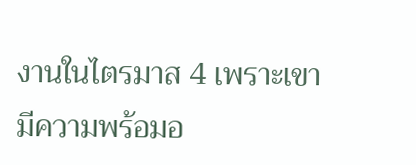งานในไตรมาส 4 เพราะเขามีความพร้อมอ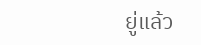ยู่แล้ว